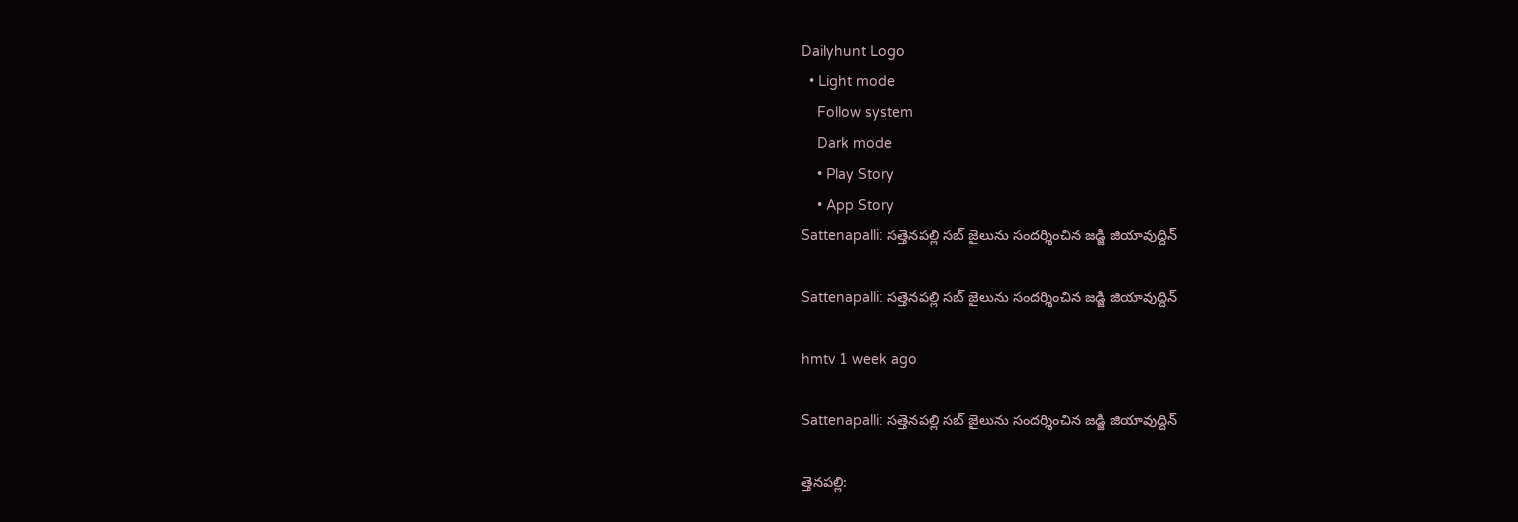Dailyhunt Logo
  • Light mode
    Follow system
    Dark mode
    • Play Story
    • App Story
Sattenapalli: సత్తెనపల్లి సబ్ జైలును సందర్శించిన జడ్జి జియావుద్దిన్

Sattenapalli: సత్తెనపల్లి సబ్ జైలును సందర్శించిన జడ్జి జియావుద్దిన్

hmtv 1 week ago

Sattenapalli: సత్తెనపల్లి సబ్ జైలును సందర్శించిన జడ్జి జియావుద్దిన్

త్తెనపల్లి: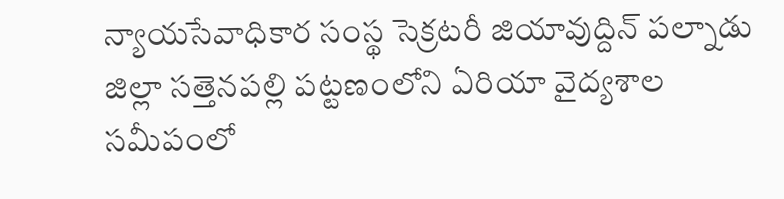న్యాయసేవాధికార సంస్థ సెక్రటరీ జియావుద్దిన్ పల్నాడు జిల్లా సత్తెనపల్లి పట్టణంలోని ఏరియా వైద్యశాల సమీపంలో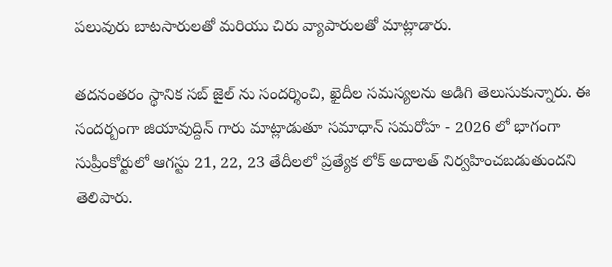పలువురు బాటసారులతో మరియు చిరు వ్యాపారులతో మాట్లాడారు.

తదనంతరం స్థానిక సబ్ జైల్ ను సందర్శించి, ఖైదీల సమస్యలను అడిగి తెలుసుకున్నారు. ఈ సందర్బంగా జియావుద్దిన్ గారు మాట్లాడుతూ సమాధాన్ సమరోహ - 2026 లో భాగంగా సుప్రీంకోర్టులో ఆగస్టు 21, 22, 23 తేదీలలో ప్రత్యేక లోక్ అదాలత్ నిర్వహించబడుతుందని తెలిపారు.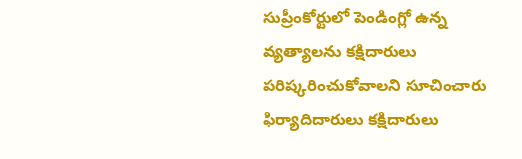సుప్రీంకోర్టులో పెండింగ్లో ఉన్న వ్యత్యాలను కక్షిదారులు పరిష్కరించుకోవాలని సూచించారు ఫిర్యాదిదారులు కక్షిదారులు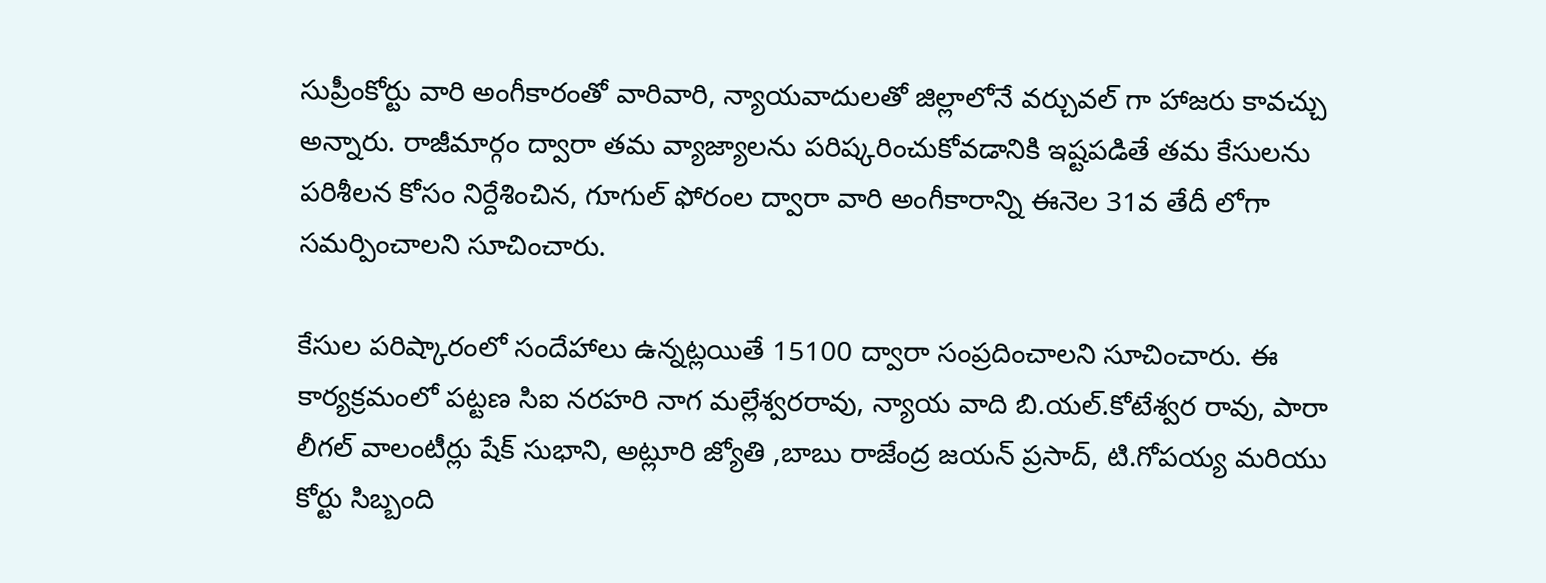సుప్రీంకోర్టు వారి అంగీకారంతో వారివారి, న్యాయవాదులతో జిల్లాలోనే వర్చువల్ గా హాజరు కావచ్చు అన్నారు. రాజీమార్గం ద్వారా తమ వ్యాజ్యాలను పరిష్కరించుకోవడానికి ఇష్టపడితే తమ కేసులను పరిశీలన కోసం నిర్దేశించిన, గూగుల్ ఫోరంల ద్వారా వారి అంగీకారాన్ని ఈనెల 31వ తేదీ లోగా సమర్పించాలని సూచించారు.

కేసుల పరిష్కారంలో సందేహాలు ఉన్నట్లయితే 15100 ద్వారా సంప్రదించాలని సూచించారు. ఈ కార్యక్రమంలో పట్టణ సిఐ నరహరి నాగ మల్లేశ్వరరావు, న్యాయ వాది బి.యల్.కోటేశ్వర రావు, పారా లీగల్ వాలంటీర్లు షేక్ సుభాని, అట్లూరి జ్యోతి ,బాబు రాజేంద్ర జయన్ ప్రసాద్, టి.గోపయ్య మరియు కోర్టు సిబ్బంది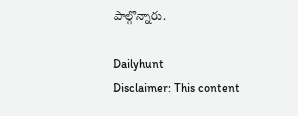పాల్గొన్నారు.

Dailyhunt
Disclaimer: This content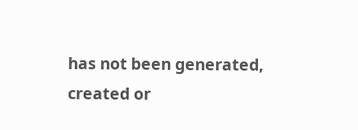has not been generated, created or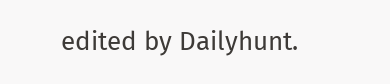edited by Dailyhunt.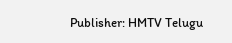Publisher: HMTV Telugu